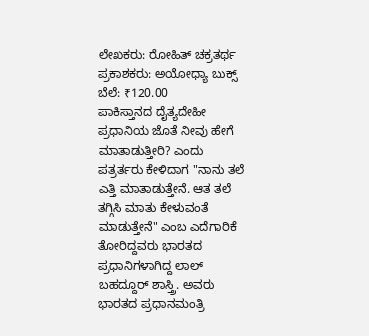ಲೇಖಕರು: ರೋಹಿತ್ ಚಕ್ರತರ್ಥ
ಪ್ರಕಾಶಕರು: ಅಯೋಧ್ಯಾ ಬುಕ್ಸ್
ಬೆಲೆ: ₹120.00
ಪಾಕಿಸ್ತಾನದ ದೈತ್ಯದೇಹೀ ಪ್ರಧಾನಿಯ ಜೊತೆ ನೀವು ಹೇಗೆ ಮಾತಾಡುತ್ತೀರಿ? ಎಂದು ಪತ್ರರ್ತರು ಕೇಳಿದಾಗ "ನಾನು ತಲೆ ಎತ್ತಿ ಮಾತಾಡುತ್ತೇನೆ. ಆತ ತಲೆ ತಗ್ಗಿಸಿ ಮಾತು ಕೇಳುವಂತೆ ಮಾಡುತ್ತೇನೆ" ಎಂಬ ಎದೆಗಾರಿಕೆ ತೋರಿದ್ದವರು ಭಾರತದ ಪ್ರಧಾನಿಗಳಾಗಿದ್ದ ಲಾಲ್ ಬಹದ್ದೂರ್ ಶಾಸ್ತ್ರಿ. ಅವರು ಭಾರತದ ಪ್ರಧಾನಮಂತ್ರಿ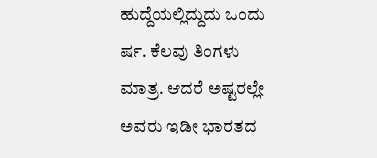ಹುದ್ದೆಯಲ್ಲಿದ್ದುದು ಒಂದು ರ್ಷ. ಕೆಲವು ತಿಂಗಳು ಮಾತ್ರ. ಆದರೆ ಅಷ್ಟರಲ್ಲೇ ಅವರು ಇಡೀ ಭಾರತದ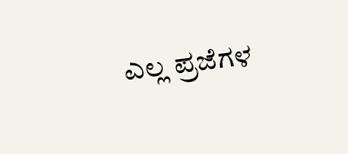ಎಲ್ಲ ಪ್ರಜೆಗಳ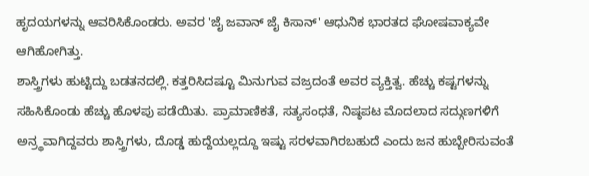ಹೃದಯಗಳನ್ನು ಆವರಿಸಿಕೊಂಡರು. ಅವರ 'ಜೈ ಜವಾನ್ ಜೈ ಕಿಸಾನ್' ಆಧುನಿಕ ಭಾರತದ ಘೋಷವಾಕ್ಯವೇ ಆಗಿಹೋಗಿತ್ತು.
ಶಾಸ್ತ್ರಿಗಳು ಹುಟ್ಟಿದ್ದು ಬಡತನದಲ್ಲಿ. ಕತ್ತರಿಸಿದಷ್ಟೂ ಮಿನುಗುವ ವಜ್ರದಂತೆ ಅವರ ವ್ಯಕ್ತಿತ್ವ. ಹೆಚ್ಚು ಕಷ್ಟಗಳನ್ನು ಸಹಿಸಿಕೊಂಡು ಹೆಚ್ಚು ಹೊಳಪು ಪಡೆಯಿತು. ಪ್ರಾಮಾಣಿಕತೆ, ಸತ್ಯಸಂಧತೆ, ನಿಷ್ಠಪಟ ಮೊದಲಾದ ಸದ್ಗುಣಗಳಿಗೆ ಅನ್ರ್ಥವಾಗಿದ್ದವರು ಶಾಸ್ತ್ರಿಗಳು, ದೊಡ್ಡ ಹುದ್ದೆಯಲ್ಲದ್ದೂ ಇಷ್ಟು ಸರಳವಾಗಿರಬಹುದೆ ಎಂದು ಜನ ಹುಬ್ಬೇರಿಸುವಂತೆ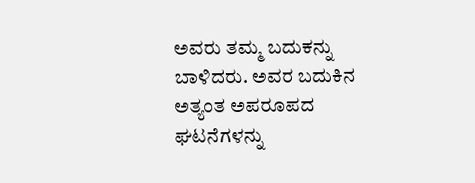ಅವರು ತಮ್ಮ ಬದುಕನ್ನು ಬಾಳಿದರು. ಅವರ ಬದುಕಿನ ಅತ್ಯಂತ ಅಪರೂಪದ ಘಟನೆಗಳನ್ನು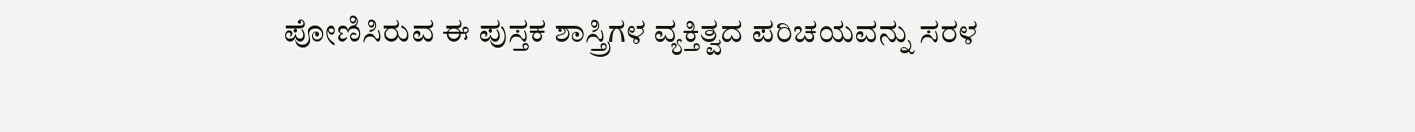ಪೋಣಿಸಿರುವ ಈ ಪುಸ್ತಕ ಶಾಸ್ತ್ರಿಗಳ ವ್ಯಕ್ತಿತ್ವದ ಪರಿಚಯವನ್ನು ಸರಳ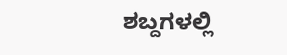ಶಬ್ದಗಳಲ್ಲಿ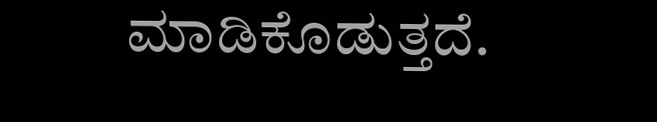ಮಾಡಿಕೊಡುತ್ತದೆ.